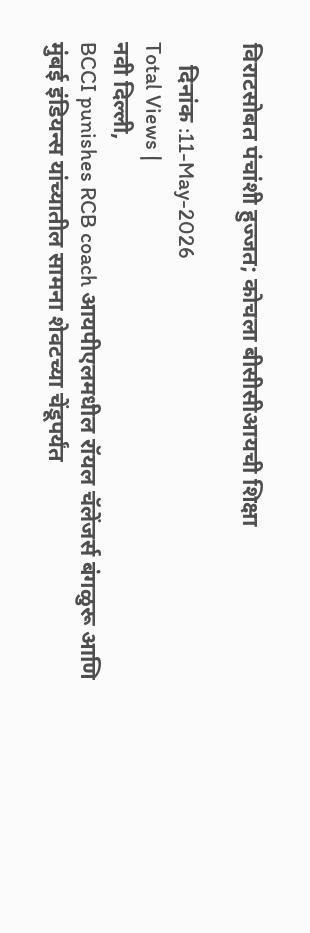विराटसोबत पंचांशी हुज्जत; कोचला बीसीसीआयची शिक्षा

    दिनांक :11-May-2026
Total Views |
नवी दिल्ली,
BCCI punishes RCB coach आयपीएलमधील रॉयल चॅलेंजर्स बंगळुरू आणि मुंबई इंडियन्स यांच्यातील सामना शेवटच्या चेंडूपर्यंत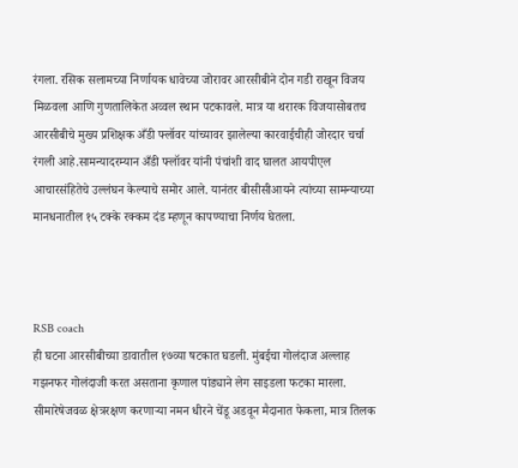रंगला. रसिक सलामच्या निर्णायक धावेच्या जोरावर आरसीबीने दोन गडी राखून विजय मिळवला आणि गुणतालिकेत अव्वल स्थान पटकावले. मात्र या थरारक विजयासोबतच आरसीबीचे मुख्य प्रशिक्षक अँडी फ्लॉवर यांच्यावर झालेल्या कारवाईचीही जोरदार चर्चा रंगली आहे.सामन्यादरम्यान अँडी फ्लॉवर यांनी पंचांशी वाद घालत आयपीएल आचारसंहितेचे उल्लंघन केल्याचे समोर आले. यानंतर बीसीसीआयने त्यांच्या सामन्याच्या मानधनातील १५ टक्के रक्कम दंड म्हणून कापण्याचा निर्णय घेतला.



RSB coach
ही घटना आरसीबीच्या डावातील १७व्या षटकात घडली. मुंबईचा गोलंदाज अल्लाह गझनफर गोलंदाजी करत असताना कृणाल पांड्याने लेग साइडला फटका मारला. सीमारेषेजवळ क्षेत्ररक्षण करणाऱ्या नमन धीरने चेंडू अडवून मैदानात फेकला, मात्र तिलक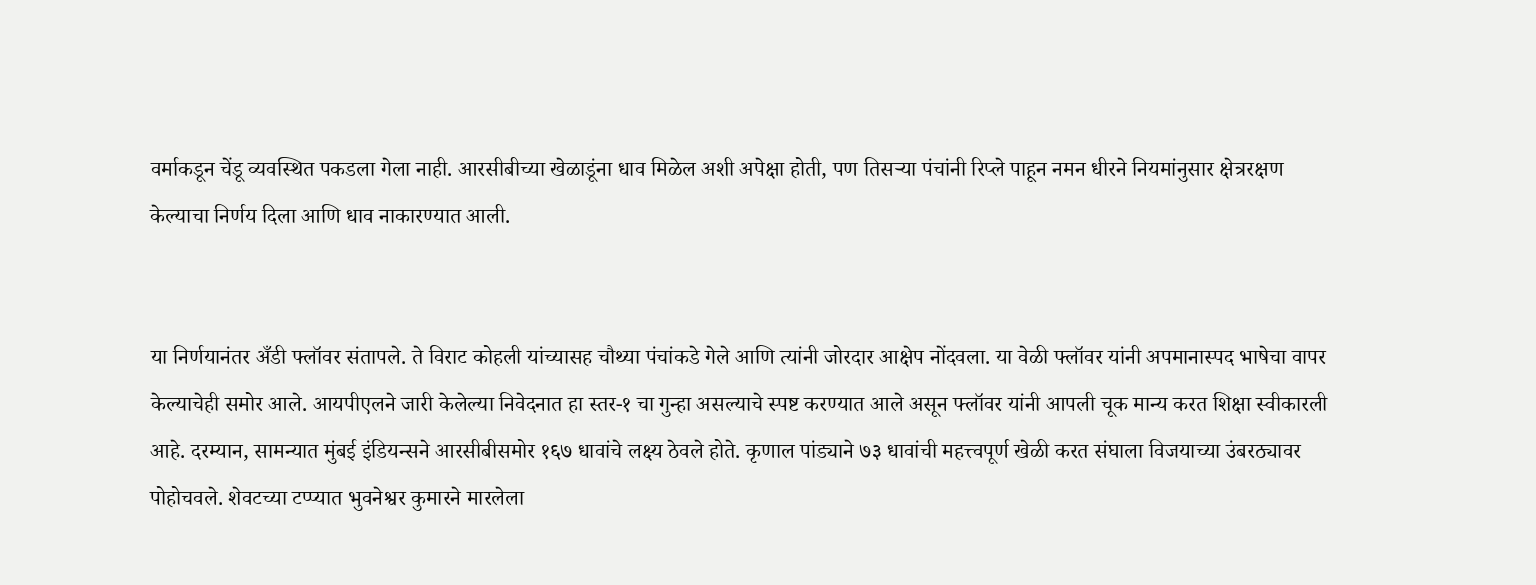वर्माकडून चेंडू व्यवस्थित पकडला गेला नाही. आरसीबीच्या खेळाडूंना धाव मिळेल अशी अपेक्षा होती, पण तिसऱ्या पंचांनी रिप्ले पाहून नमन धीरने नियमांनुसार क्षेत्ररक्षण केल्याचा निर्णय दिला आणि धाव नाकारण्यात आली.


या निर्णयानंतर अँडी फ्लॉवर संतापले. ते विराट कोहली यांच्यासह चौथ्या पंचांकडे गेले आणि त्यांनी जोरदार आक्षेप नोंदवला. या वेळी फ्लॉवर यांनी अपमानास्पद भाषेचा वापर केल्याचेही समोर आले. आयपीएलने जारी केलेल्या निवेदनात हा स्तर-१ चा गुन्हा असल्याचे स्पष्ट करण्यात आले असून फ्लॉवर यांनी आपली चूक मान्य करत शिक्षा स्वीकारली आहे. दरम्यान, सामन्यात मुंबई इंडियन्सने आरसीबीसमोर १६७ धावांचे लक्ष्य ठेवले होते. कृणाल पांड्याने ७३ धावांची महत्त्वपूर्ण खेळी करत संघाला विजयाच्या उंबरठ्यावर पोहोचवले. शेवटच्या टप्प्यात भुवनेश्वर कुमारने मारलेला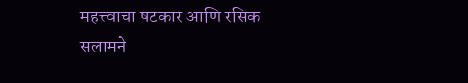महत्त्वाचा षटकार आणि रसिक सलामने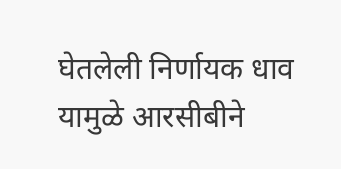घेतलेली निर्णायक धाव यामुळे आरसीबीने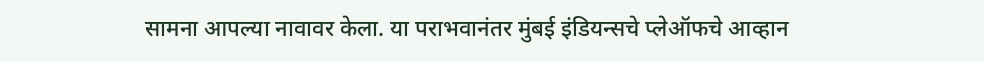सामना आपल्या नावावर केला. या पराभवानंतर मुंबई इंडियन्सचे प्लेऑफचे आव्हान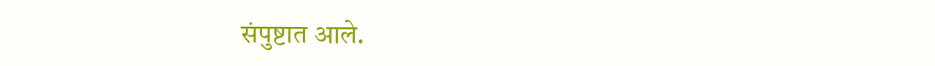संपुष्टात आले.